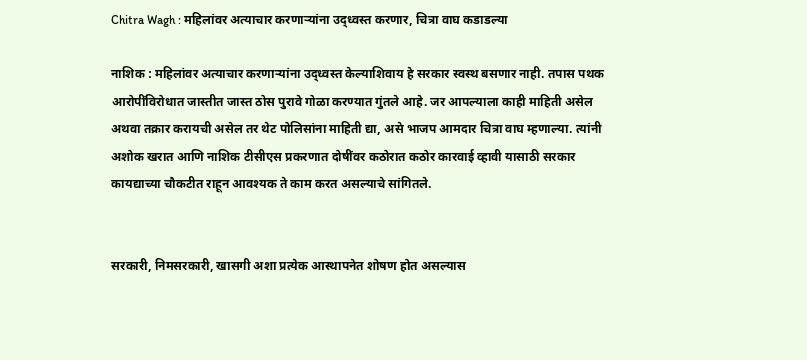Chitra Wagh : महिलांवर अत्याचार करणाऱ्यांना उद्ध्वस्त करणार, चित्रा वाघ कडाडल्या

नाशिक : महिलांवर अत्याचार करणाऱ्यांना उद्ध्वस्त केल्याशिवाय हे सरकार स्वस्थ बसणार नाही. तपास पथक आरोपींविरोधात जास्तीत जास्त ठोस पुरावे गोळा करण्यात गुंतले आहे. जर आपल्याला काही माहिती असेल अथवा तक्रार करायची असेल तर थेट पोलिसांना माहिती द्या, असे भाजप आमदार चित्रा वाघ म्हणाल्या. त्यांनी अशोक खरात आणि नाशिक टीसीएस प्रकरणात दोषींवर कठोरात कठोर कारवाई व्हावी यासाठी सरकार कायद्याच्या चौकटीत राहून आवश्यक ते काम करत असल्याचे सांगितले.


सरकारी, निमसरकारी, खासगी अशा प्रत्येक आस्थापनेत शोषण होत असल्यास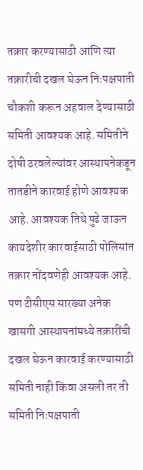तक्रार करण्यासाठी आणि त्या तक्रारीची दखल घेऊन निःपक्षपाती चौकशी करून अहवाल देण्यासाठी समिती आवश्यक आहे. समितीने दोषी ठरवलेल्यांवर आस्थापनेकडून तातडीने कारवाई होणे आवश्यक आहे. आवश्यक तिथे पुढे जाऊन कायदेशीर कारवाईसाठी पोलिसांत तक्रार नोंदवणेही आवश्यक आहे. पण टीसीएस सारख्या अनेक खासगी आस्थापनांमध्ये तक्रारींची दखल घेऊन कारवाई करण्यासाठी समिती नाही किंवा असली तर ती समिती निःपक्षपाती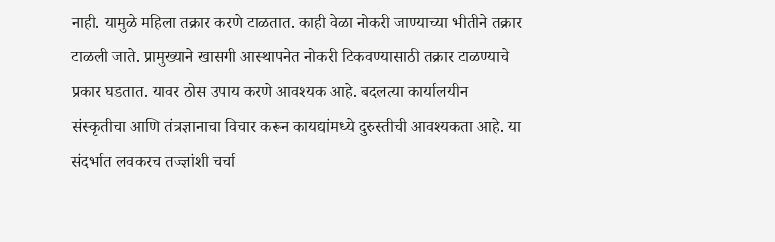नाही. यामुळे महिला तक्रार करणे टाळतात. काही वेळा नोकरी जाण्याच्या भीतीने तक्रार टाळली जाते. प्रामुख्याने खासगी आस्थापनेत नोकरी टिकवण्यासाठी तक्रार टाळण्याचे प्रकार घडतात. यावर ठोस उपाय करणे आवश्यक आहे. बदलत्या कार्यालयीन संस्कृतीचा आणि तंत्रज्ञानाचा विचार करून कायद्यांमध्ये दुरुस्तीची आवश्यकता आहे. या संदर्भात लवकरच तज्ज्ञांशी चर्चा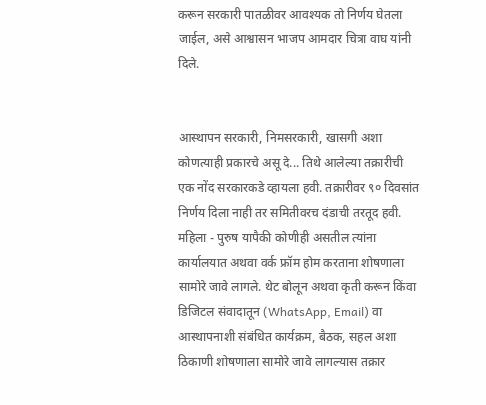करून सरकारी पातळीवर आवश्यक तो निर्णय घेतला जाईल, असे आश्वासन भाजप आमदार चित्रा वाघ यांनी दिले.


आस्थापन सरकारी, निमसरकारी, खासगी अशा कोणत्याही प्रकारचे असू दे... तिथे आलेल्या तक्रारीची एक नोंद सरकारकडे व्हायला हवी. तक्रारीवर ९० दिवसांत निर्णय दिला नाही तर समितीवरच दंडाची तरतूद हवी. महिला - पुरुष यापैकी कोणीही असतील त्यांना कार्यालयात अथवा वर्क फ्रॉम होम करताना शोषणाला सामोरे जावे लागले. थेट बोलून अथवा कृती करून किंवा डिजिटल संवादातून (WhatsApp, Email) वा आस्थापनाशी संबंधित कार्यक्रम, बैठक, सहल अशा ठिकाणी शोषणाला सामोरे जावे लागल्यास तक्रार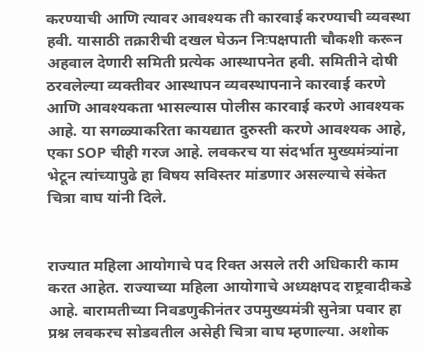करण्याची आणि त्यावर आवश्यक ती कारवाई करण्याची व्यवस्था हवी. यासाठी तक्रारीची दखल घेऊन निःपक्षपाती चौकशी करून अहवाल देणारी समिती प्रत्येक आस्थापनेत हवी. समितीने दोषी ठरवलेल्या व्यक्तीवर आस्थापन व्यवस्थापनाने कारवाई करणे आणि आवश्यकता भासल्यास पोलीस कारवाई करणे आवश्यक आहे. या सगळ्याकरिता कायद्यात दुरुस्ती करणे आवश्यक आहे, एका SOP चीही गरज आहे. लवकरच या संदर्भात मुख्यमंत्र्यांना भेटून त्यांच्यापुढे हा विषय सविस्तर मांडणार असल्याचे संकेत चित्रा वाघ यांनी दिले.


राज्यात महिला आयोगाचे पद रिक्त असले तरी अधिकारी काम करत आहेत. राज्याच्या महिला आयोगाचे अध्यक्षपद राष्ट्रवादीकडे आहे. बारामतीच्या निवडणुकीनंतर उपमुख्यमंत्री सुनेत्रा पवार हा प्रश्न लवकरच सोडवतील असेही चित्रा वाघ म्हणाल्या. अशोक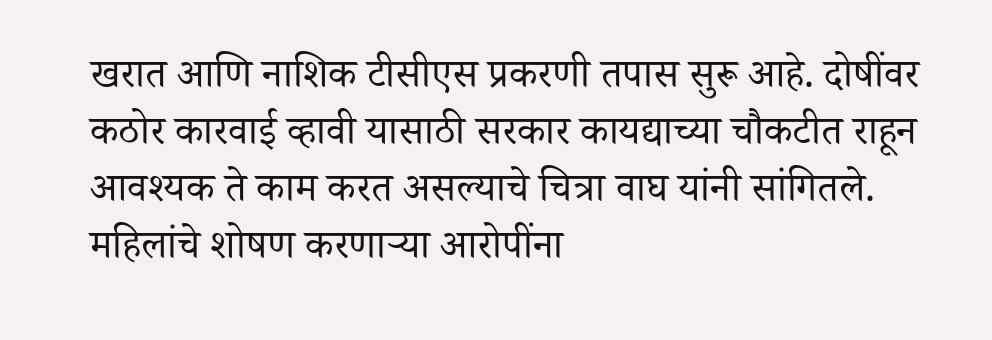खरात आणि नाशिक टीसीएस प्रकरणी तपास सुरू आहे. दोषींवर कठोर कारवाई व्हावी यासाठी सरकार कायद्याच्या चौकटीत राहून आवश्यक ते काम करत असल्याचे चित्रा वाघ यांनी सांगितले. महिलांचे शोषण करणाऱ्या आरोपींना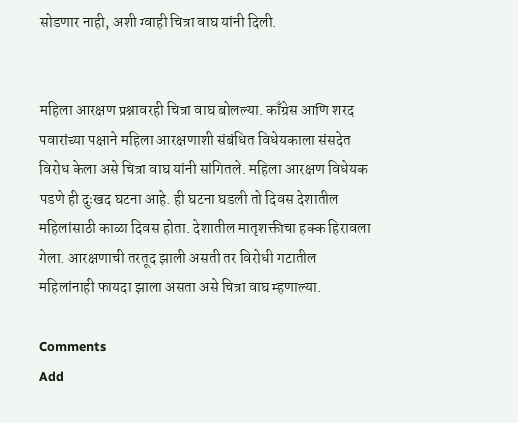सोडणार नाही, अशी ग्वाही चित्रा वाघ यांनी दिली.


महिला आरक्षण प्रश्नावरही चित्रा वाघ बोलल्या. काँग्रेस आणि शरद पवारांच्या पक्षाने महिला आरक्षणाशी संबंधित विधेयकाला संसदेत विरोध केला असे चित्रा वाघ यांनी सांगितले. महिला आरक्षण विधेयक पडणे ही दुःखद घटना आहे. ही घटना घडली तो दिवस देशातील महिलांसाठी काळा दिवस होता. देशातील मातृशक्तीचा हक्क हिरावला गेला. आरक्षणाची तरतूद झाली असती तर विरोधी गटातील महिलांनाही फायदा झाला असता असे चित्रा वाघ म्हणाल्या.

Comments
Add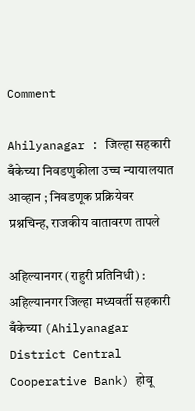Comment

Ahilyanagar : जिल्हा सहकारी बँकेच्या निवडणुकीला उच्च न्यायालयात आव्हान ; निवडणूक प्रक्रियेवर प्रश्नचिन्ह, राजकीय वातावरण तापले

अहिल्यानगर (राहुरी प्रतिनिधी) : अहिल्यानगर जिल्हा मध्यवर्ती सहकारी बँकेच्या (Ahilyanagar District Central Cooperative Bank) होवू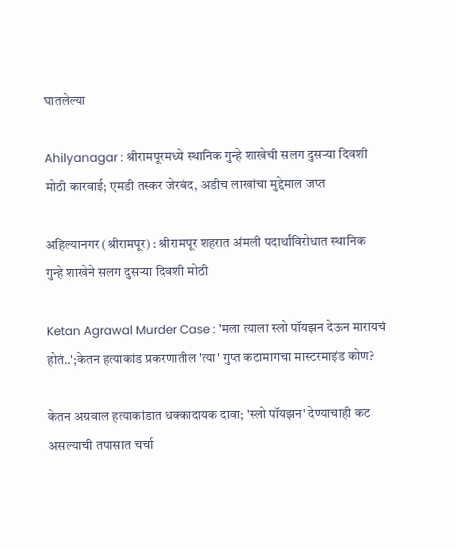घातलेल्या

Ahilyanagar : श्रीरामपूरमध्ये स्थानिक गुन्हे शाखेची सलग दुसऱ्या दिवशी मोठी कारवाई; एमडी तस्कर जेरबंद, अडीच लाखांचा मुद्देमाल जप्त

अहिल्यानगर (श्रीरामपूर) : श्रीरामपूर शहरात अंमली पदार्थांविरोधात स्थानिक गुन्हे शाखेने सलग दुसऱ्या दिवशी मोठी

Ketan Agrawal Murder Case : 'मला त्याला स्लो पॉयझन देऊन मारायचं होतं..';केतन हत्याकांड प्रकरणातील 'त्या' गुप्त कटामागचा मास्टरमाइंड कोण?

केतन अग्रवाल हत्याकांडात धक्कादायक दावा; 'स्लो पॉयझन' देण्याचाही कट असल्याची तपासात चर्चा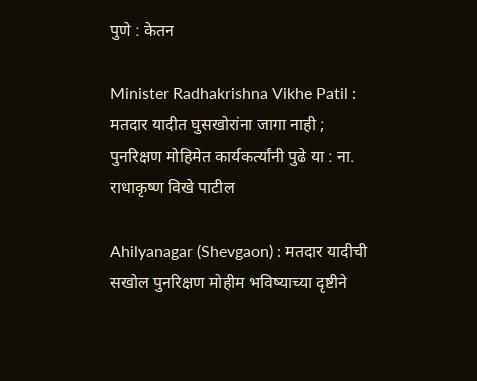पुणे : केतन

Minister Radhakrishna Vikhe Patil : मतदार यादीत घुसखोरांना जागा नाही ; पुनरिक्षण मोहिमेत कार्यकर्त्यांनी पुढे या : ना. राधाकृष्ण विखे पाटील

Ahilyanagar (Shevgaon) : मतदार यादीची सखोल पुनरिक्षण मोहीम भविष्याच्या दृष्टीने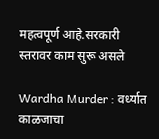महत्वपूर्ण आहे.सरकारी स्तरावर काम सुरू असले

Wardha Murder : वर्ध्यात काळजाचा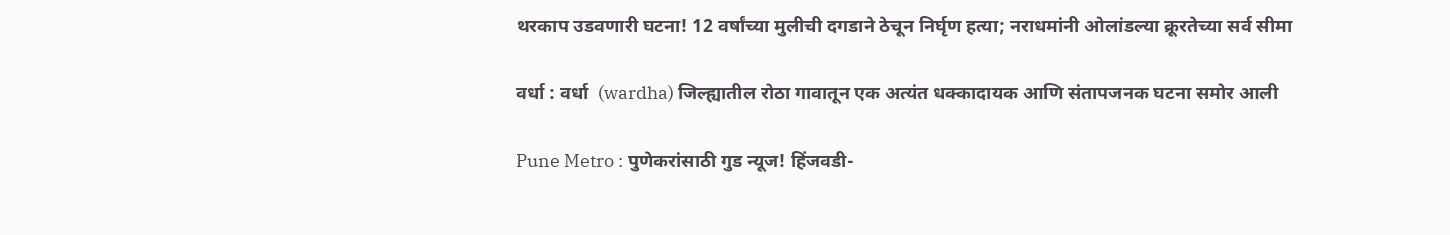थरकाप उडवणारी घटना! 12 वर्षांच्या मुलीची दगडाने ठेचून निर्घृण हत्या; नराधमांनी ओलांडल्या क्रूरतेच्या सर्व सीमा

वर्धा : वर्धा  (wardha) जिल्ह्यातील रोठा गावातून एक अत्यंत धक्कादायक आणि संतापजनक घटना समोर आली

Pune Metro : पुणेकरांसाठी गुड न्यूज! हिंजवडी-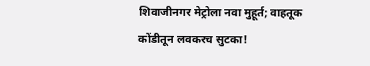शिवाजीनगर मेट्रोला नवा मुहूर्त; वाहतूक कोंडीतून लवकरच सुटका!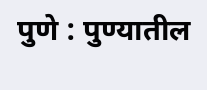पुणे : पुण्यातील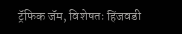ट्रॅफिक जॅम, विशेषतः हिंजवडी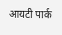आयटी पार्क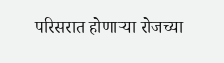परिसरात होणाऱ्या रोजच्या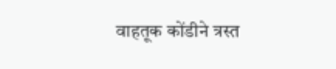वाहतूक कोंडीने त्रस्त